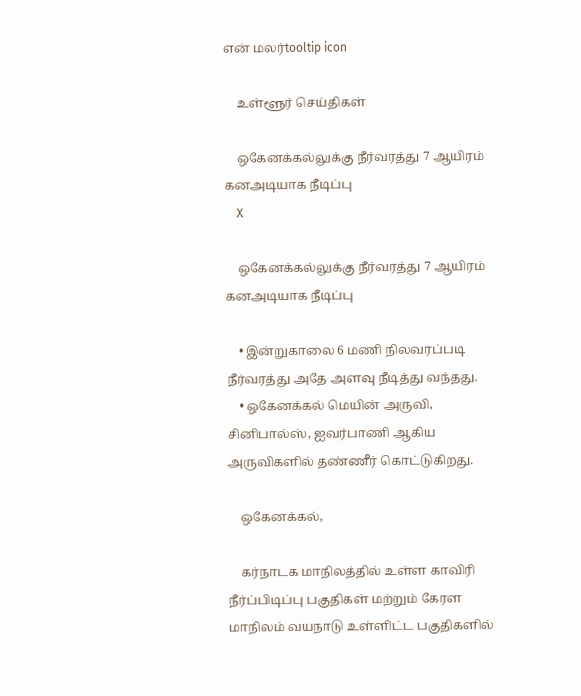என் மலர்tooltip icon

    உள்ளூர் செய்திகள்

    ஒகேனக்கல்லுக்கு நீர்வரத்து 7 ஆயிரம் கனஅடியாக நீடிப்பு
    X

    ஒகேனக்கல்லுக்கு நீர்வரத்து 7 ஆயிரம் கனஅடியாக நீடிப்பு

    • இன்றுகாலை 6 மணி நிலவரப்படி நீர்வரத்து அதே அளவு நீடித்து வந்தது.
    • ஒகேனக்கல் மெயின் அருவி, சினிபால்ஸ், ஐவர்பாணி ஆகிய அருவிகளில் தண்ணீர் கொட்டுகிறது.

    ஒகேனக்கல்,

    கர்நாடக மாநிலத்தில் உள்ள காவிரி நீர்ப்பிடிப்பு பகுதிகள் மற்றும் கேரள மாநிலம் வயநாடு உள்ளிட்ட பகுதிகளில்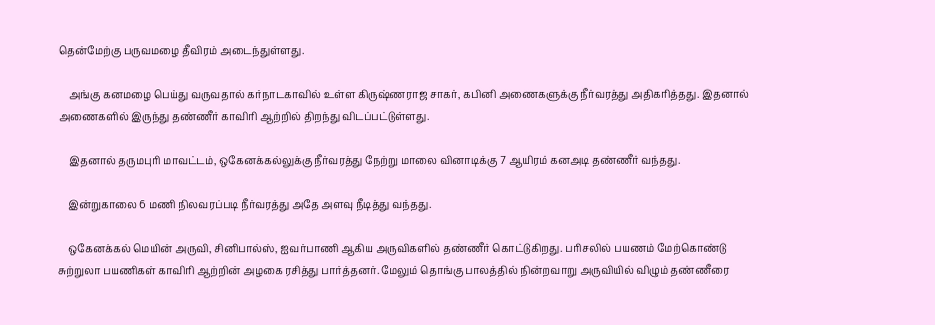தென்மேற்கு பருவமழை தீவிரம் அடைந்துள்ளது.

    அங்கு கனமழை பெய்து வருவதால் கர்நாடகாவில் உள்ள கிருஷ்ணராஜ சாகர், கபினி அணைகளுக்கு நீர்வரத்து அதிகரித்தது. இதனால் அணைகளில் இருந்து தண்ணீர் காவிரி ஆற்றில் திறந்து விடப்பட்டுள்ளது.

    இதனால் தருமபுரி மாவட்டம், ஒகேனக்கல்லுக்கு நீர்வரத்து நேற்று மாலை வினாடிக்கு 7 ஆயிரம் கனஅடி தண்ணீர் வந்தது.

    இன்றுகாலை 6 மணி நிலவரப்படி நீர்வரத்து அதே அளவு நீடித்து வந்தது.

    ஒகேனக்கல் மெயின் அருவி, சினிபால்ஸ், ஐவர்பாணி ஆகிய அருவிகளில் தண்ணீர் கொட்டுகிறது. பரிசலில் பயணம் மேற்கொண்டு சுற்றுலா பயணிகள் காவிரி ஆற்றின் அழகை ரசித்து பார்த்தனர். மேலும் தொங்கு பாலத்தில் நின்றவாறு அருவியில் விழும் தண்ணீரை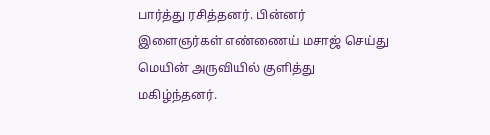பார்த்து ரசித்தனர். பின்னர் இளைஞர்கள் எண்ணைய் மசாஜ் செய்து மெயின் அருவியில் குளித்து மகிழ்ந்தனர்.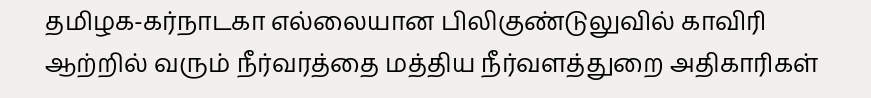தமிழக-கர்நாடகா எல்லையான பிலிகுண்டுலுவில் காவிரி ஆற்றில் வரும் நீர்வரத்தை மத்திய நீர்வளத்துறை அதிகாரிகள்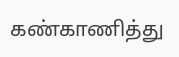கண்காணித்து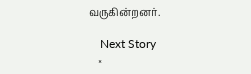வருகின்றனர்.

    Next Story
    ×